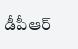డీపీఆర్‌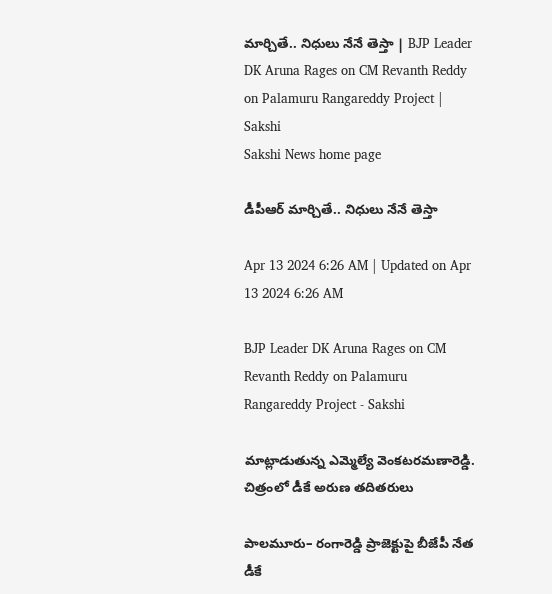మార్చితే.. నిధులు నేనే తెస్తా | BJP Leader DK Aruna Rages on CM Revanth Reddy on Palamuru Rangareddy Project | Sakshi
Sakshi News home page

డీపీఆర్‌ మార్చితే.. నిధులు నేనే తెస్తా

Apr 13 2024 6:26 AM | Updated on Apr 13 2024 6:26 AM

BJP Leader DK Aruna Rages on CM Revanth Reddy on Palamuru Rangareddy Project - Sakshi

మాట్లాడుతున్న ఎమ్మెల్యే వెంకటరమణారెడ్డి. చిత్రంలో డీకే అరుణ తదితరులు

పాలమూరు– రంగారెడ్డి ప్రాజెక్టుపై బీజేపీ నేత డీకే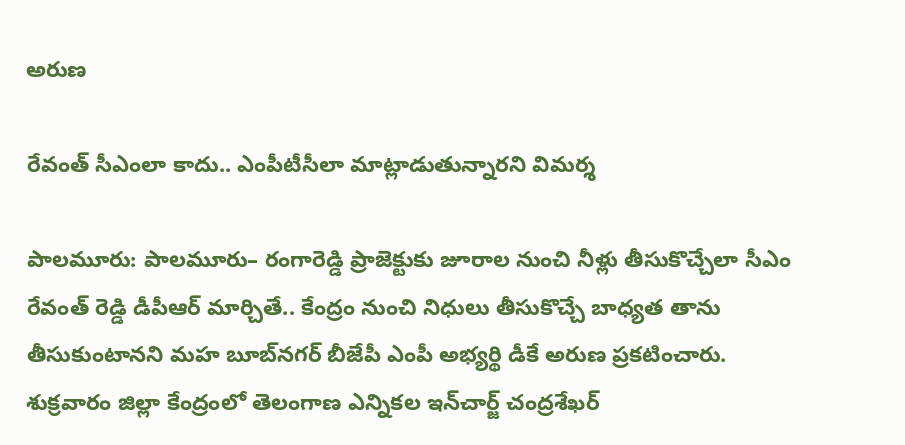అరుణ

రేవంత్‌ సీఎంలా కాదు.. ఎంపీటీసీలా మాట్లాడుతున్నారని విమర్శ

పాలమూరు: పాలమూరు– రంగారెడ్డి ప్రాజెక్టుకు జూరాల నుంచి నీళ్లు తీసుకొచ్చేలా సీఎం రేవంత్‌ రెడ్డి డీపీఆర్‌ మార్చితే.. కేంద్రం నుంచి నిధులు తీసుకొచ్చే బాధ్యత తాను తీసుకుంటానని మహ బూబ్‌నగర్‌ బీజేపీ ఎంపీ అభ్యర్థి డీకే అరుణ ప్రకటించారు. శుక్రవారం జిల్లా కేంద్రంలో తెలంగాణ ఎన్నికల ఇన్‌చార్జ్‌ చంద్రశేఖర్‌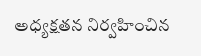అధ్యక్షతన నిర్వహించిన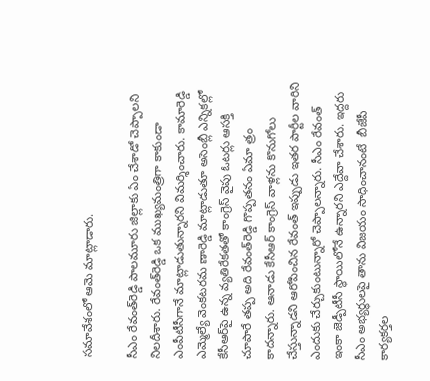సమావేశంలో ఆమె మాట్లాడారు.

సీఎం రేవంత్‌రెడ్డి పాలమూరు జిల్లాకు ఏం చేశాడో చెప్పాలని నిలదీశారు. రేవంత్‌రెడ్డి ఒక ముఖ్యమంత్రిగా కాకుండా ఎంపీటీసీగానే మాట్లాడుతున్నారని విమర్శించారు. కామారెడ్డి ఎమ్మెల్యే వెంకటరమ ణారెడ్డి మాట్లాడుతూ అసెంబ్లీ ఎన్నికల్లో కేసీఆర్‌పై ఉన్న వ్యతిరేకతతో కాంగ్రెస్‌ వైపు ఓటర్లు ఆసక్తి చూపారే తప్ప అది రేవంత్‌రెడ్డి గొప్పతనం ఏమా త్రం కాదన్నారు. ఆనాడు కేసీఆర్‌ కాంగ్రెస్‌ వాళ్లను కొనుగోలు చేస్తున్నాడని ఆరోపించిన రేవంత్‌ ఇప్పుడు ఇతర పార్టీల వారిని ఎందుకు చేర్చుకుంటున్నారో చెప్పాలన్నారు. సీఎం రేవంత్‌ ఇంకా జెడ్పీటీసీ స్థాయిలోనే ఉన్నారని ఎద్దేవా చేశారు. ఇద్దరు సీఎం అభ్యర్థులపై తాను విజయం సాధించానంటే  బీజేపీ కార్యకర్తల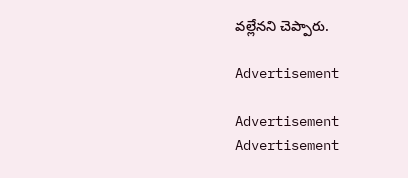వల్లేనని చెప్పారు.

Advertisement

Advertisement
Advertisement